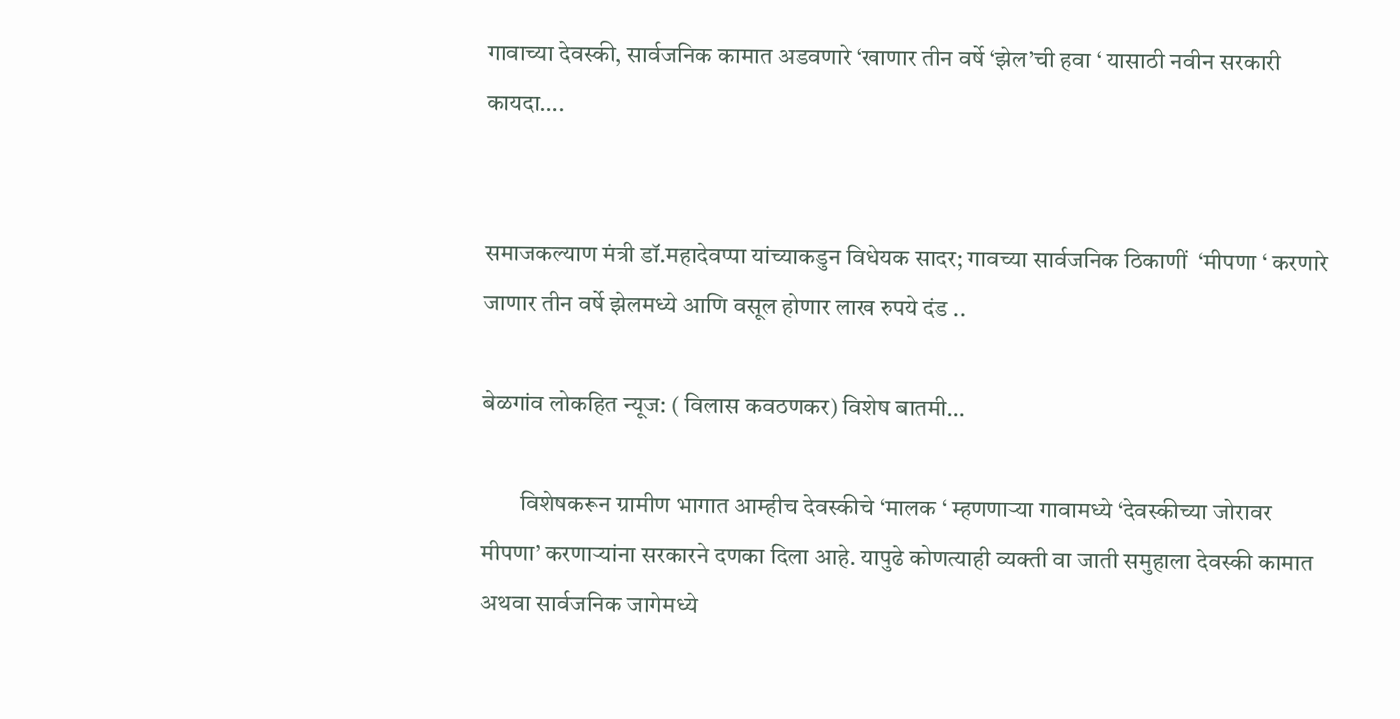गावाच्या देवस्की, सार्वजनिक कामात अडवणारे ‘खाणार तीन वर्षे ‘झेल’ची हवा ‘ यासाठी नवीन सरकारी कायदा….


समाजकल्याण मंत्री डॉ.महादेवप्पा यांच्याकडुन विधेयक सादर; गावच्या सार्वजनिक ठिकाणीं  ‘मीपणा ‘ करणारे जाणार तीन वर्षे झेलमध्ये आणि वसूल होणार लाख रुपये दंड ..

बेळगांव लोकहित न्यूज: ( विलास कवठणकर) विशेष बातमी…

        विशेषकरून ग्रामीण भागात आम्हीच देवस्कीचे ‘मालक ‘ म्हणणाऱ्या गावामध्ये ‘देवस्कीच्या जोरावर मीपणा’ करणाऱ्यांना सरकारने दणका दिला आहे. यापुढे कोणत्याही व्यक्ती वा जाती समुहाला देवस्की कामात अथवा सार्वजनिक जागेमध्ये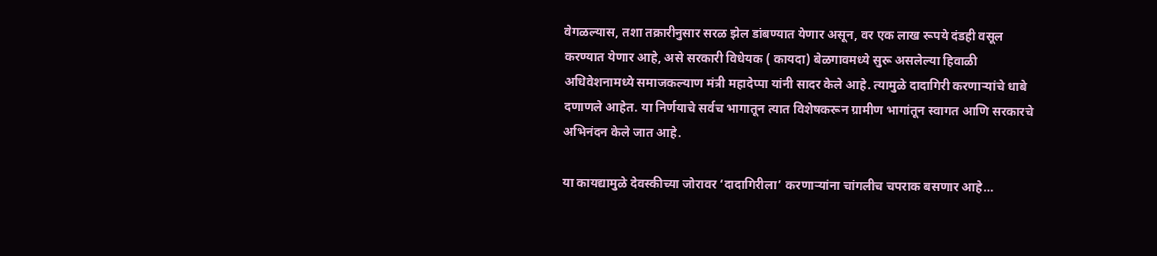वेगळल्यास, तशा तक्रारीनुसार सरळ झेल डांबण्यात येणार असून, वर एक लाख रूपये दंडही वसूल करण्यात येणार आहे, असे सरकारी विधेयक ( कायदा) बेळगावमध्ये सुरू असलेल्या हिवाळी अधिवेशनामध्ये समाजकल्याण मंत्री महादेप्पा यांनी सादर केले आहे. त्यामुळे दादागिरी करणाऱ्यांचे धाबे दणाणले आहेत. या निर्णयाचे सर्वच भागातून त्यात विशेषकरून ग्रामीण भागांतून स्वागत आणि सरकारचे अभिनंदन केले जात आहे.

या कायद्यामुळे देवस्कीच्या जोरावर ‘दादागिरीला’ करणाऱ्यांना चांगलीच चपराक बसणार आहे…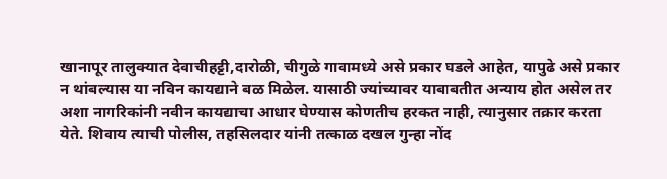खानापूर तालुक्यात देवाचीहट्टी,दारोळी, चीगुळे गावामध्ये असे प्रकार घडले आहेत, यापुढे असे प्रकार न थांबल्यास या नविन कायद्याने बळ मिळेल. यासाठी ज्यांच्यावर याबाबतीत अन्याय होत असेल तर अशा नागरिकांनी नवीन कायद्याचा आधार घेण्यास कोणतीच हरकत नाही, त्यानुसार तक्रार करता येते. शिवाय त्याची पोलीस, तहसिलदार यांनी तत्काळ दखल गुन्हा नोंद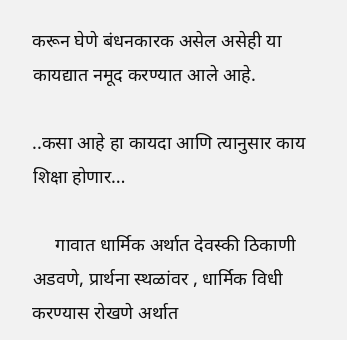करून घेणे बंधनकारक असेल असेही या कायद्यात नमूद करण्यात आले आहे.

..कसा आहे हा कायदा आणि त्यानुसार काय शिक्षा होणार…

     गावात धार्मिक अर्थात देवस्की ठिकाणी अडवणे, प्रार्थना स्थळांवर , धार्मिक विधी करण्यास रोखणे अर्थात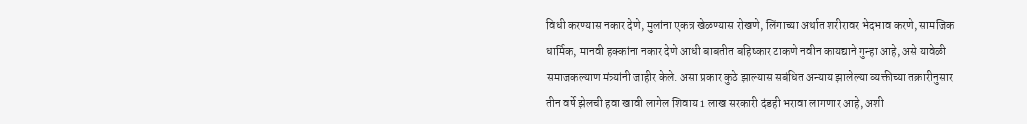विधी करण्यास नकार देणे, मुलांना एकत्र खेळण्यास रोखणे, लिंगाच्या अर्थात शरीरावर भेदभाव करणे, सामजिक धार्मिक, मानवी हक्कांना नकार देणे आधी बाबतीत बहिष्कार टाकणे नवीन कायद्याने गुन्हा आहे, असे यावेळी समाजकल्याण मंत्र्यांनी जाहीर केले. असा प्रकार कुठे झाल्यास सबंधित अन्याय झालेल्या व्यक्तीच्या तक्रारीनुसार तीन वर्षे झेलची हवा खावी लागेल शिवाय 1 लाख सरकारी दंडही भरावा लागणार आहे, अशी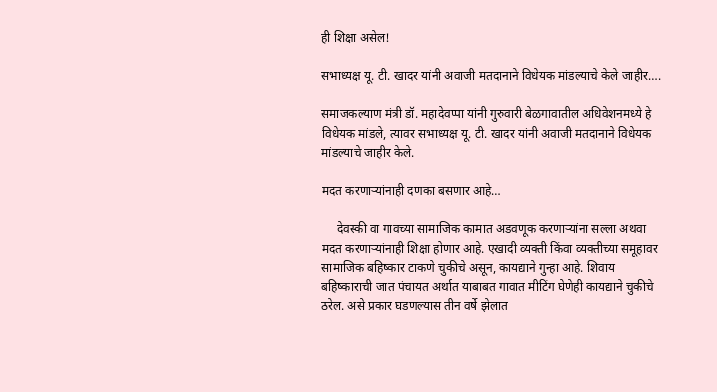ही शिक्षा असेल!

सभाध्यक्ष यू. टी. खादर यांनी अवाजी मतदानाने विधेयक मांडल्याचे केले जाहीर….

समाजकल्याण मंत्री डॉ. महादेवप्पा यांनी गुरुवारी बेळगावातील अधिवेशनमध्ये हे विधेयक मांडले, त्यावर सभाध्यक्ष यू. टी. खादर यांनी अवाजी मतदानाने विधेयक मांडल्याचे जाहीर केले.

मदत करणाऱ्यांनाही दणका बसणार आहे…

     देवस्की वा गावच्या सामाजिक कामात अडवणूक करणाऱ्यांना सल्ला अथवा मदत करणाऱ्यांनाही शिक्षा होणार आहे. एखादी व्यक्ती किंवा व्यक्तीच्या समूहावर सामाजिक बहिष्कार टाकणे चुकीचे असून, कायद्याने गुन्हा आहे. शिवाय बहिष्काराची जात पंचायत अर्थात याबाबत गावात मीटिंग घेणेही कायद्याने चुकीचे ठरेल. असे प्रकार घडणल्यास तीन वर्षे झेलात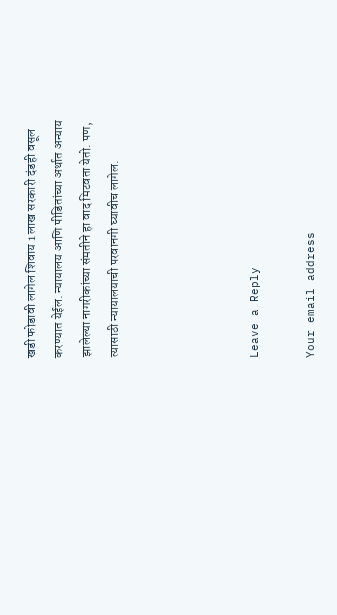खडी फोडावी लागेल शिवाय 1 लाख सरकारी दंडही वसूल करण्यात येईल. न्यायालय आणि पीडितांच्या अर्थात अन्याय झालेल्या नागरीकांच्या संमतीने हा वाद मिटवता येतो. पण, त्यासाठी न्यायालयाची परवानगी घ्यावीच लागेल.




Leave a Reply

Your email address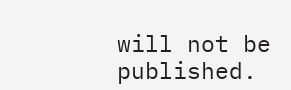will not be published.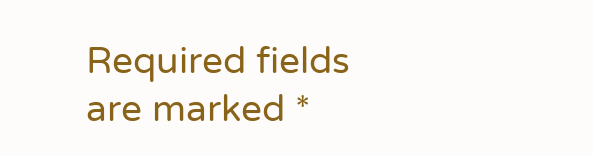Required fields are marked *